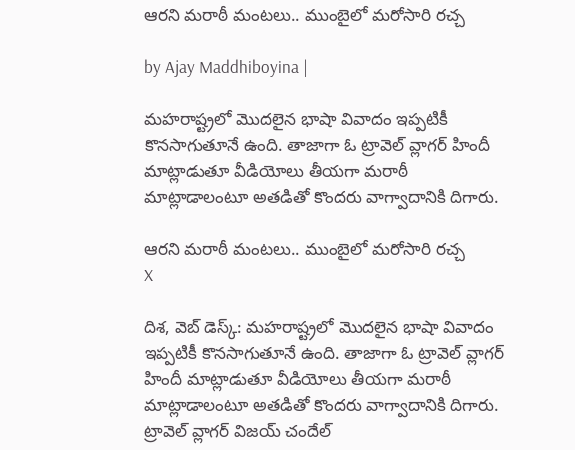ఆరని మరాఠీ మంటలు.. ముంబైలో మరోసారి రచ్చ

by Ajay Maddhiboyina |

మ‌హ‌రాష్ట్ర‌లో మొద‌లైన భాషా వివాదం ఇప్ప‌టికీ కొనసాగుతూనే ఉంది. తాజాగా ఓ ట్రావెల్ వ్లాగ‌ర్ హిందీ మాట్లాడుతూ వీడియోలు తీయ‌గా మ‌రాఠీ మాట్లాడాలంటూ అత‌డితో కొంద‌రు వాగ్వాదానికి దిగారు.

ఆరని మరాఠీ మంటలు.. ముంబైలో మరోసారి రచ్చ
X

దిశ‌, వెబ్ డెస్క్: మ‌హ‌రాష్ట్ర‌లో మొద‌లైన భాషా వివాదం ఇప్ప‌టికీ కొనసాగుతూనే ఉంది. తాజాగా ఓ ట్రావెల్ వ్లాగ‌ర్ హిందీ మాట్లాడుతూ వీడియోలు తీయ‌గా మ‌రాఠీ మాట్లాడాలంటూ అత‌డితో కొంద‌రు వాగ్వాదానికి దిగారు. ట్రావెల్ వ్లాగ‌ర్ విజ‌య్ చందేల్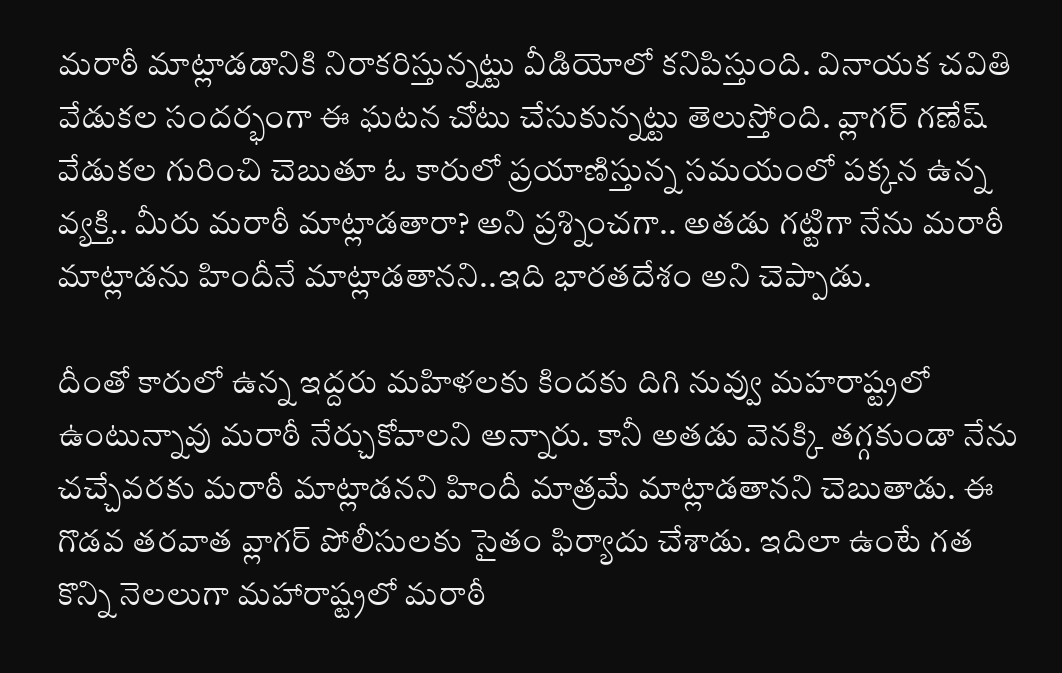మ‌రాఠీ మాట్లాడ‌డానికి నిరాక‌రిస్తున్న‌ట్టు వీడియోలో క‌నిపిస్తుంది. వినాయ‌క చ‌వితి వేడుక‌ల సంద‌ర్భంగా ఈ ఘ‌ట‌న చోటు చేసుకున్న‌ట్టు తెలుస్తోంది. వ్లాగ‌ర్ గ‌ణేష్ వేడుక‌ల గురించి చెబుతూ ఓ కారులో ప్ర‌యాణిస్తున్న స‌మ‌యంలో ప‌క్కన ఉన్న వ్య‌క్తి.. మీరు మ‌రాఠీ మాట్లాడ‌తారా? అని ప్ర‌శ్నించగా.. అత‌డు గ‌ట్టిగా నేను మ‌రాఠీ మాట్లాడ‌ను హిందీనే మాట్లాడ‌తాన‌ని..ఇది భారతదేశం అని చెప్పాడు.

దీంతో కారులో ఉన్న ఇద్ద‌రు మ‌హిళ‌ల‌కు కింద‌కు దిగి నువ్వు మ‌హ‌రాష్ట్ర‌లో ఉంటున్నావు మ‌రాఠీ నేర్చుకోవాల‌ని అన్నారు. కానీ అత‌డు వెన‌క్కి త‌గ్గ‌కుండా నేను చ‌చ్చేవ‌ర‌కు మ‌రాఠీ మాట్లాడ‌న‌ని హిందీ మాత్ర‌మే మాట్లాడ‌తాన‌ని చెబుతాడు. ఈ గొడ‌వ త‌ర‌వాత వ్లాగ‌ర్ పోలీసుల‌కు సైతం ఫిర్యాదు చేశాడు. ఇదిలా ఉంటే గ‌త కొన్ని నెల‌లుగా మ‌హారాష్ట్ర‌లో మ‌రాఠీ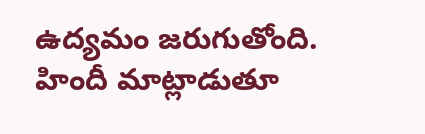ఉద్య‌మం జ‌రుగుతోంది. హిందీ మాట్లాడుతూ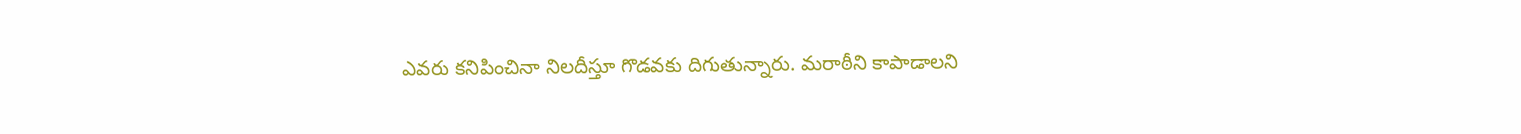ఎవ‌రు క‌నిపించినా నిల‌దీస్తూ గొడ‌వ‌కు దిగుతున్నారు. మ‌రాఠీని కాపాడాల‌ని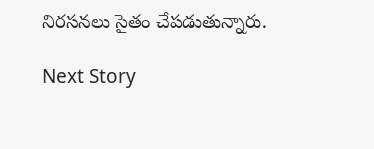నిర‌స‌న‌లు సైతం చేప‌డుతున్నారు.

Next Story